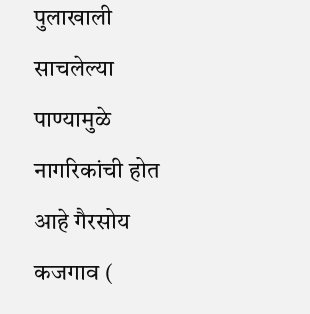पुलाखाली साचलेल्या पाण्यामुळे नागरिकांची होत आहे गैरसोय
कजगाव (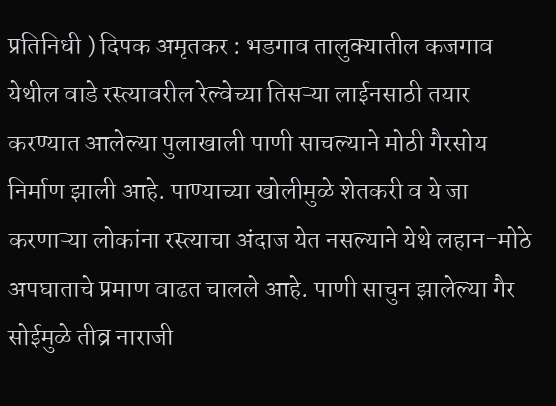प्रतिनिधी ) दिपक अमृतकर : भडगाव तालुक्यातील कजगाव येथील वाडे रस्त्यावरील रेल्वेच्या तिसऱ्या लाईनसाठी तयार करण्यात आलेल्या पुलाखाली पाणी साचल्याने मोठी गैरसोय निर्माण झाली आहे. पाण्याच्या खोलीमुळे शेतकरी व ये जा करणाऱ्या लोकांना रस्त्याचा अंदाज येत नसल्याने येथे लहान-मोठे अपघाताचे प्रमाण वाढत चालले आहे. पाणी साचुन झालेल्या गैर सोईमुळे तीव्र नाराजी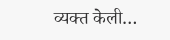व्यक्त केली…